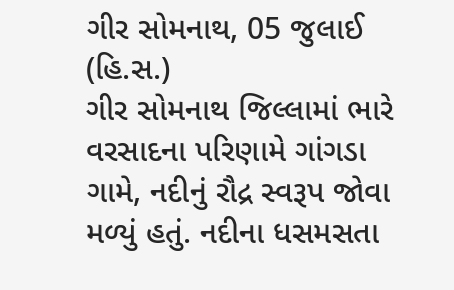ગીર સોમનાથ, 05 જુલાઈ (હિ.સ.)
ગીર સોમનાથ જિલ્લામાં ભારે વરસાદના પરિણામે ગાંગડા ગામે, નદીનું રૌદ્ર સ્વરૂપ જોવા મળ્યું હતું. નદીના ધસમસતા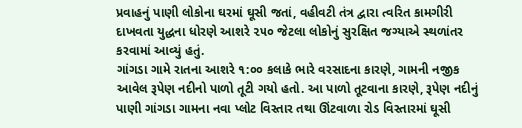પ્રવાહનું પાણી લોકોના ઘરમાં ઘૂસી જતાં, વહીવટી તંત્ર દ્વારા ત્વરિત કામગીરી દાખવતા યુદ્ધના ધોરણે આશરે ૨૫૦ જેટલા લોકોનું સુરક્ષિત જગ્યાએ સ્થળાંતર કરવામાં આવ્યું હતું.
ગાંગડા ગામે રાતના આશરે ૧:૦૦ કલાકે ભારે વરસાદના કારણે, ગામની નજીક આવેલ રૂપેણ નદીનો પાળો તૂટી ગયો હતો. આ પાળો તૂટવાના કારણે, રૂપેણ નદીનું પાણી ગાંગડા ગામના નવા પ્લોટ વિસ્તાર તથા ઊંટવાળા રોડ વિસ્તારમાં ઘૂસી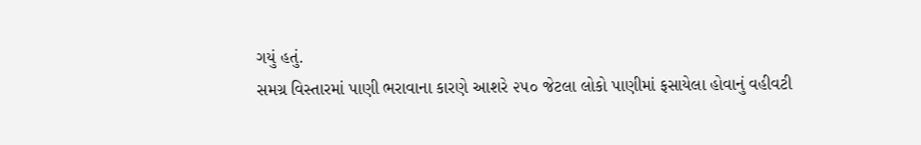ગયું હતું.
સમગ્ર વિસ્તારમાં પાણી ભરાવાના કારણે આશરે ૨૫૦ જેટલા લોકો પાણીમાં ફસાયેલા હોવાનું વહીવટી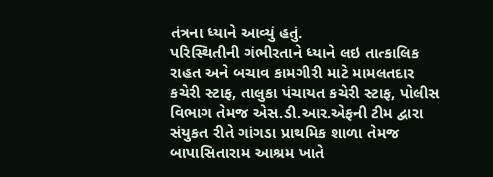તંત્રના ધ્યાને આવ્યું હતું.
પરિસ્થિતીની ગંભીરતાને ધ્યાને લઇ તાત્કાલિક રાહત અને બચાવ કામગીરી માટે મામલતદાર કચેરી સ્ટાફ, તાલુકા પંચાયત કચેરી સ્ટાફ, પોલીસ વિભાગ તેમજ એસ.ડી.આર.એફની ટીમ દ્વારા સંયુકત રીતે ગાંગડા પ્રાથમિક શાળા તેમજ બાપાસિતારામ આશ્રમ ખાતે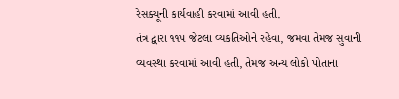રેસક્યૂની કાર્યવાહી કરવામાં આવી હતી.
તંત્ર દ્વારા ૧૧૫ જેટલા વ્યકતિઓને રહેવા, જમવા તેમજ સુવાની વ્યવસ્થા કરવામાં આવી હતી, તેમજ અન્ય લોકો પોતાના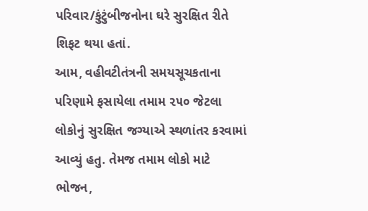પરિવાર/કુંટુંબીજનોના ઘરે સુરક્ષિત રીતે શિફટ થયા હતાં.
આમ, વહીવટીતંત્રની સમયસૂચકતાના પરિણામે ફસાયેલા તમામ ૨૫૦ જેટલા લોકોનું સુરક્ષિત જગ્યાએ સ્થળાંતર કરવામાં આવ્યું હતુ. તેમજ તમામ લોકો માટે ભોજન,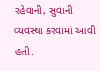રહેવાની, સુવાની વ્યવસ્થા કરવામાં આવી હતી.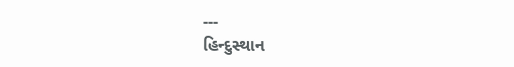---
હિન્દુસ્થાન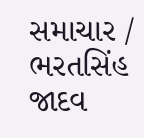સમાચાર / ભરતસિંહ જાદવ